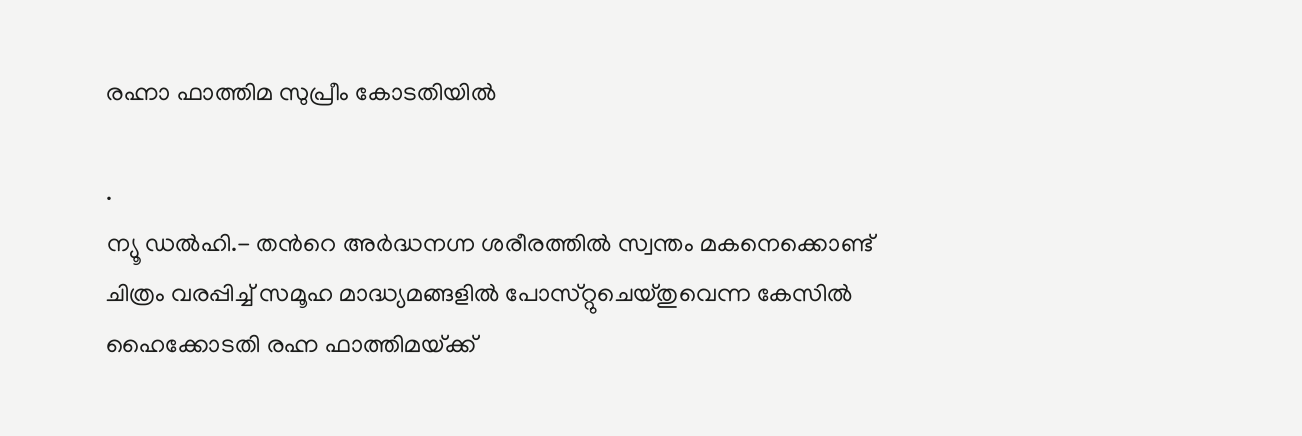രഹ്നാ ഫാത്തിമ സുപ്രീം കോടതിയില്‍

.
ന്യൂ ഡല്‍ഹി.- തന്‍റെ അര്‍ദ്ധനഗ്ന ശരീരത്തില്‍ സ്വന്തം മകനെക്കൊണ്ട്‌ ചിത്രം വരപ്പിച്ച്‌ സമൂഹ മാദ്ധ്യമങ്ങളില്‍ പോസ്‌റ്റുചെയ്‌തുവെന്ന കേസില്‍ ഹൈക്കോടതി രഹ്ന ഫാത്തിമയ്‌ക്ക്‌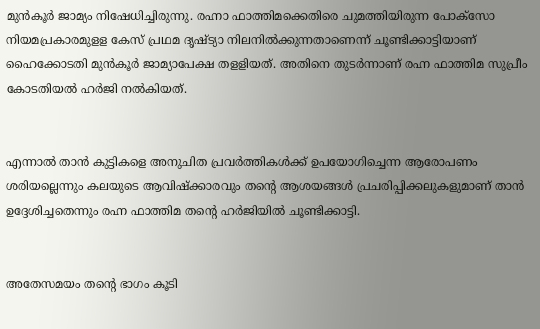മുന്‍കൂര്‍ ജാമ്യം നിഷേധിച്ചിരുന്നു. രഹ്നാ ഫാത്തിമക്കെതിരെ ചുമത്തിയിരുന്ന പോക്‌സോ നിയമപ്രകാരമുളള കേസ്‌ പ്രഥമ ദൃഷ്ട്യാ നിലനില്‍ക്കുന്നതാണെന്ന്‌ ചൂണ്ടിക്കാട്ടിയാണ്‌ ഹൈക്കോടതി മുന്‍കൂര്‍ ജാമ്യാപേക്ഷ തളളിയത്‌. അതിനെ തുടര്‍ന്നാണ്‌ രഹ്ന ഫാത്തിമ സുപ്രീം കോടതിയല്‍ ഹര്‍ജി നല്‍കിയത്‌.


എന്നാല്‍ താന്‍ കുട്ടികളെ അനുചിത പ്രവര്‍ത്തികള്‍ക്ക്‌ ഉപയോഗിച്ചെന്ന ആരോപണം ശരിയല്ലെന്നും കലയുടെ ആവിഷ്‌ക്കാരവും തന്‍റെ ആശയങ്ങള്‍ പ്രചരിപ്പിക്കലുകളുമാണ്‌ താന്‍ ഉദ്ദേശിച്ചതെന്നും രഹ്ന ഫാത്തിമ തന്‍റെ ഹര്‍ജിയില്‍ ചൂണ്ടിക്കാട്ടി.


അതേസമയം തന്‍റെ ഭാഗം കൂടി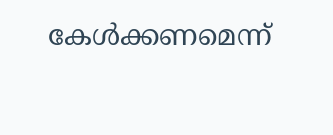കേള്‍ക്കണമെന്ന്‌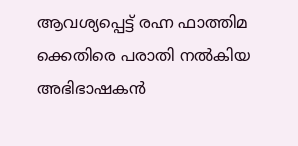ആവശ്യപ്പെട്ട്‌ രഹ്ന ഫാത്തിമ ക്കെതിരെ പരാതി നല്‍കിയ അഭിഭാഷകന്‍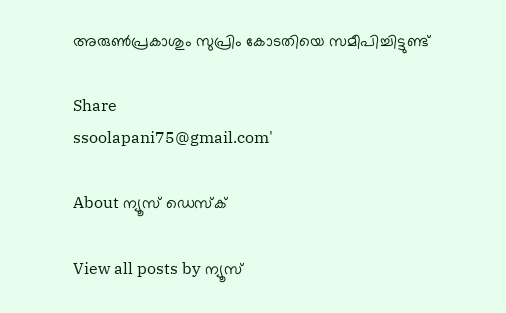അരുണ്‍പ്രകാശും സുപ്രിം കോടതിയെ സമീപിച്ചിട്ടുണ്ട്‌

Share
ssoolapani75@gmail.com'

About ന്യൂസ് ഡെസ്ക്

View all posts by ന്യൂസ്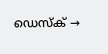ഡെസ്ക് →